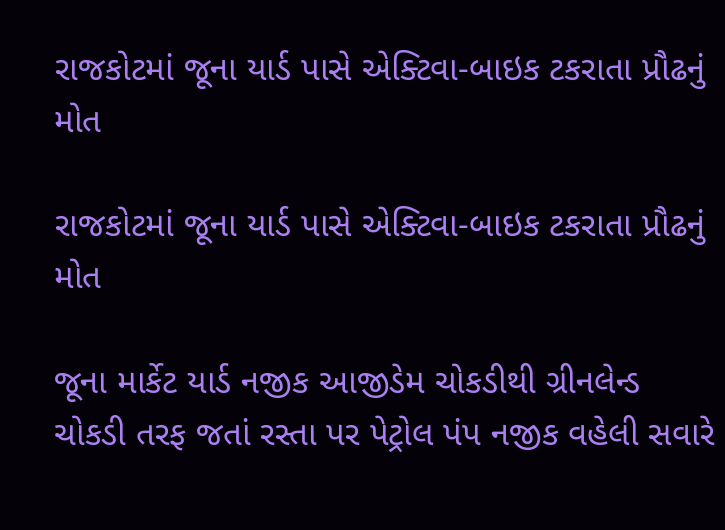રાજકોટમાં જૂના યાર્ડ પાસે એક્ટિવા-બાઇક ટકરાતા પ્રૌઢનું મોત

રાજકોટમાં જૂના યાર્ડ પાસે એક્ટિવા-બાઇક ટકરાતા પ્રૌઢનું મોત

જૂના માર્કેટ યાર્ડ નજીક આજીડેમ ચોકડીથી ગ્રીનલેન્‍ડ ચોકડી તરફ જતાં રસ્‍તા પર પેટ્રોલ પંપ નજીક વહેલી સવારે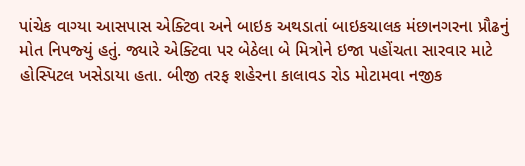પાંચેક વાગ્‍યા આસપાસ એક્‍ટિવા અને બાઇક અથડાતાં બાઇકચાલક મંછાનગરના પ્રૌઢનું મોત નિપજ્‍યું હતું. જ્યારે એક્‍ટિવા પર બેઠેલા બે મિત્રોને ઇજા પહોંચતા સારવાર માટે હોસ્પિટલ ખસેડાયા હતા. બીજી તરફ શહેરના કાલાવડ રોડ મોટામવા નજીક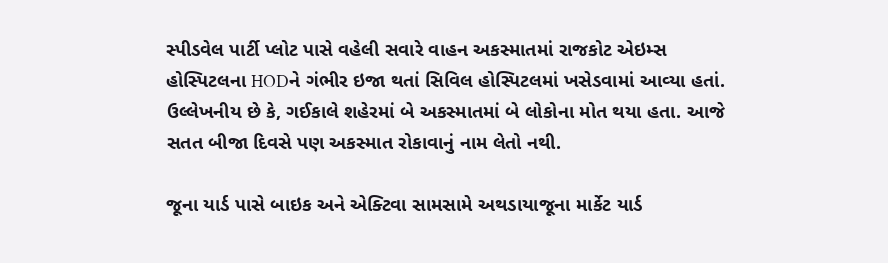સ્‍પીડવેલ પાર્ટી પ્‍લોટ પાસે વહેલી સવારે વાહન અકસ્‍માતમાં રાજકોટ એઇમ્‍સ હોસ્‍પિટલના HODને ગંભીર ઇજા થતાં સિવિલ હોસ્‍પિટલમાં ખસેડવામાં આવ્‍યા હતાં. ઉલ્લેખનીય છે કે, ગઈકાલે શહેરમાં બે અકસ્માતમાં બે લોકોના મોત થયા હતા. આજે સતત બીજા દિવસે પણ અકસ્માત રોકાવાનું નામ લેતો નથી.

જૂના યાર્ડ પાસે બાઇક અને એક્ટિવા સામસામે અથડાયા‌‌જૂના માર્કેટ યાર્ડ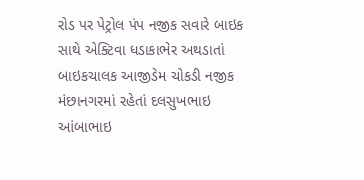રોડ પર પેટ્રોલ પંપ નજીક સવારે બાઇક સાથે એક્‍ટિવા ધડાકાભેર અથડાતાં બાઇકચાલક આજીડેમ ચોકડી નજીક મંછાનગરમાં રહેતાં દલસુખભાઇ આંબાભાઇ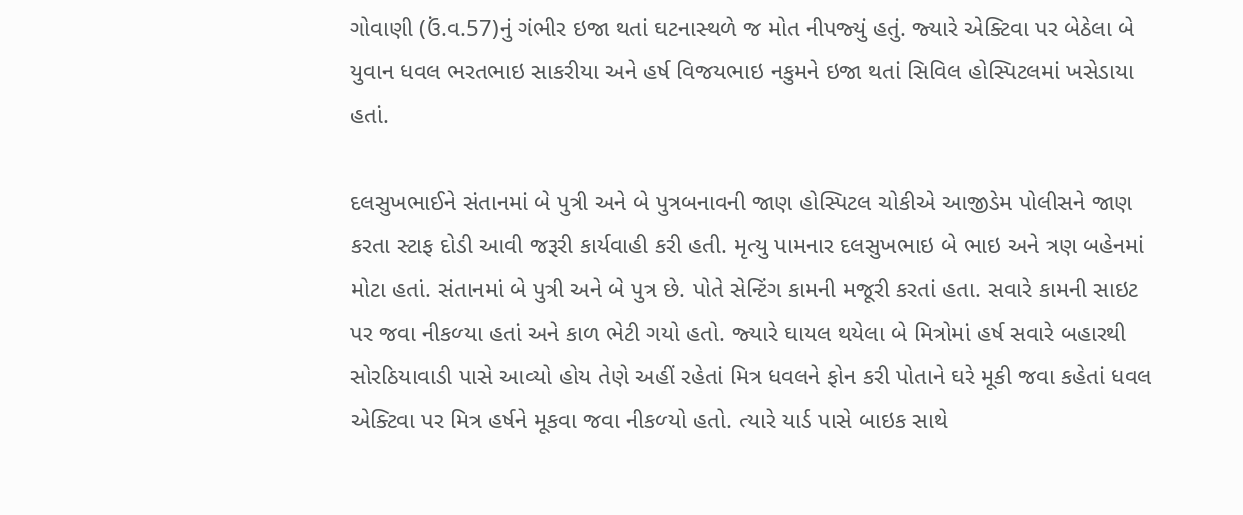ગોવાણી (ઉં.વ.57)નું ગંભીર ઇજા થતાં ઘટનાસ્‍થળે જ મોત નીપજ્‍યું હતું. જ્‍યારે એક્‍ટિવા પર બેઠેલા બે યુવાન ધવલ ભરતભાઇ સાકરીયા અને હર્ષ વિજયભાઇ નકુમને ઇજા થતાં સિવિલ હોસ્‍પિટલમાં ખસેડાયા હતાં.

દલસુખભાઈને સંતાનમાં બે પુત્રી અને બે પુત્ર‌‌બનાવની જાણ હોસ્‍પિટલ ચોકીએ આજીડેમ પોલીસને જાણ કરતા સ્ટાફ દોડી આવી જરૂરી કાર્યવાહી કરી હતી. મૃત્‍યુ પામનાર દલસુખભાઇ બે ભાઇ અને ત્રણ બહેનમાં મોટા હતાં. સંતાનમાં બે પુત્રી અને બે પુત્ર છે. પોતે સેન્‍ટિંગ કામની મજૂરી કરતાં હતા. સવારે કામની સાઇટ પર જવા નીકળ્‍યા હતાં અને કાળ ભેટી ગયો હતો. જ્‍યારે ઘાયલ થયેલા બે મિત્રોમાં હર્ષ સવારે બહારથી સોરઠિયાવાડી પાસે આવ્‍યો હોય તેણે અહીં રહેતાં મિત્ર ધવલને ફોન કરી પોતાને ઘરે મૂકી જવા કહેતાં ધવલ એક્‍ટિવા પર મિત્ર હર્ષને મૂકવા જવા નીકળ્‍યો હતો. ત્‍યારે યાર્ડ પાસે બાઇક સાથે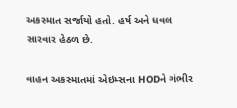અકસ્‍માત સર્જાયો હતો. હર્ષ અને ધવલ સારવાર હેઠળ છે.

વાહન અકસ્‍માતમાં એઇમ્‍સના HODને ગંભીર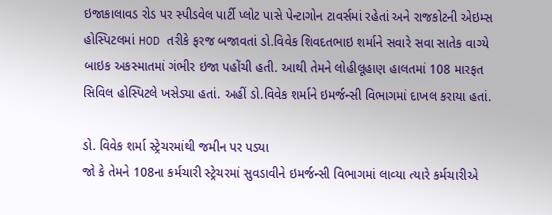ઇજા‌‌કાલાવડ રોડ પર સ્‍પીડવેલ પાર્ટી પ્‍લોટ પાસે પેન્‍ટાગોન ટાવર્સમાં રહેતાં અને રાજકોટની એઇમ્‍સ હોસ્‍પિટલમાં HOD તરીકે ફરજ બજાવતાં ડો.વિવેક શિવદતભાઇ શર્માને સવારે સવા સાતેક વાગ્‍યે બાઇક અકસ્‍માતમાં ગંભીર ઇજા પહોંચી હતી. આથી તેમને લોહીલૂહાણ હાલતમાં 108 મારફત સિવિલ હોસ્‍પિટલે ખસેડ્યા હતાં. અહીં ડો.વિવેક શર્માને ઇમર્જન્‍સી વિભાગમાં દાખલ કરાયા હતાં.

ડો. વિવેક શર્મા સ્ટ્રેચરમાંથી જમીન પર પડ્યા
જો કે તેમને 108ના કર્મચારી સ્‍ટ્રેચરમાં સુવડાવીને ઇમર્જન્‍સી વિભાગમાં લાવ્‍યા ત્‍યારે કર્મચારીએ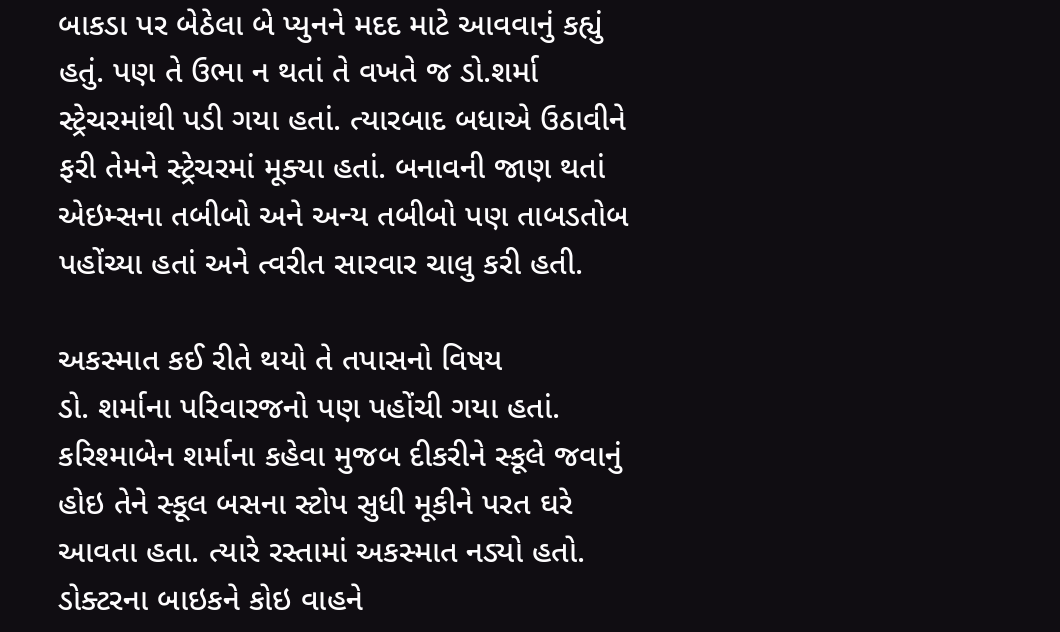બાકડા પર બેઠેલા બે પ્‍યુનને મદદ માટે આવવાનું કહ્યું હતું. પણ તે ઉભા ન થતાં તે વખતે જ ડો.શર્મા સ્‍ટ્રેચરમાંથી પડી ગયા હતાં. ત્યારબાદ બધાએ ઉઠાવીને ફરી તેમને સ્‍ટ્રેચરમાં મૂક્‍યા હતાં. બનાવની જાણ થતાં એઇમ્‍સના તબીબો અને અન્‍ય તબીબો પણ તાબડતોબ પહોંચ્‍યા હતાં અને ત્‍વરીત સારવાર ચાલુ કરી હતી.

અકસ્માત કઈ રીતે થયો તે તપાસનો વિષય
ડો. શર્માના પરિવારજનો પણ પહોંચી ગયા હતાં. કરિશ્‍માબેન શર્માના કહેવા મુજબ દીકરીને સ્‍કૂલે જવાનું હોઇ તેને સ્‍કૂલ બસના સ્‍ટોપ સુધી મૂકીને પરત ઘરે આવતા હતા. ત્‍યારે રસ્‍તામાં અકસ્‍માત નડ્યો હતો. ડોક્‍ટરના બાઇકને કોઇ વાહને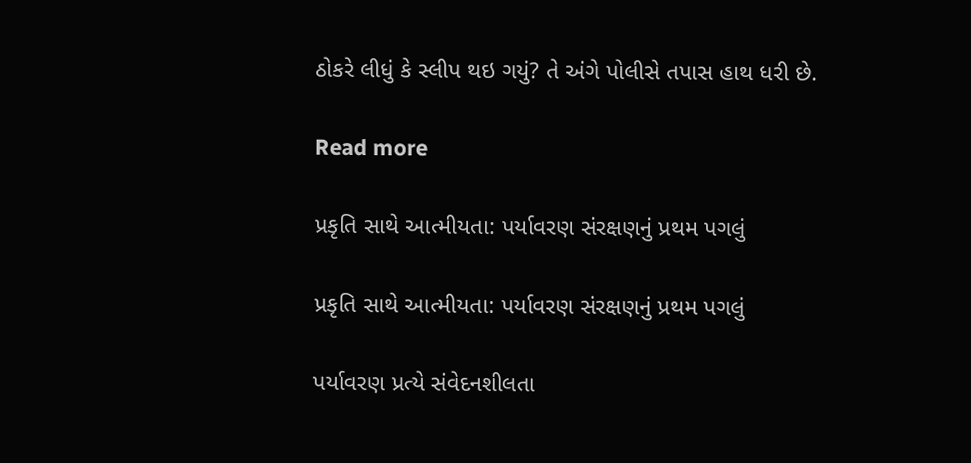ઠોકરે લીધું કે સ્‍લીપ થઇ ગયું? તે અંગે પોલીસે તપાસ હાથ ધરી છે.

Read more

પ્રકૃતિ સાથે આત્મીયતા: પર્યાવરણ સંરક્ષણનું પ્રથમ પગલું

પ્રકૃતિ સાથે આત્મીયતા: પર્યાવરણ સંરક્ષણનું પ્રથમ પગલું

પર્યાવરણ પ્રત્યે સંવેદનશીલતા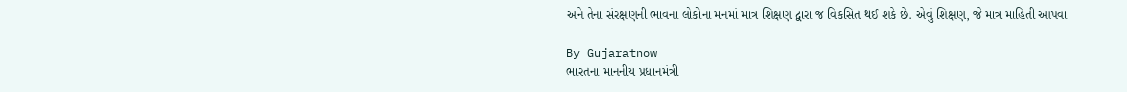અને તેના સંરક્ષણની ભાવના લોકોના મનમાં માત્ર શિક્ષણ દ્વારા જ વિકસિત થઈ શકે છે. એવું શિક્ષણ, જે માત્ર માહિતી આપવા

By Gujaratnow
ભારતના માનનીય પ્રધાનમંત્રી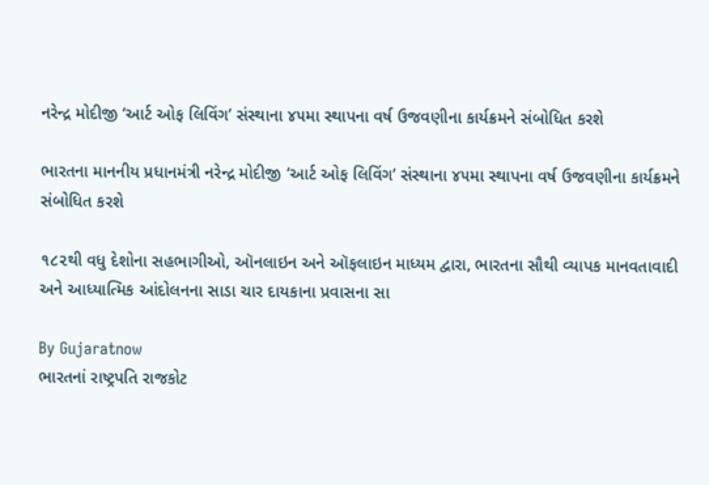નરેન્દ્ર મોદીજી ‘આર્ટ ઓફ લિવિંગ’ સંસ્થાના ૪૫મા સ્થાપના વર્ષ ઉજવણીના કાર્યક્રમને સંબોધિત કરશે

ભારતના માનનીય પ્રધાનમંત્રી નરેન્દ્ર મોદીજી ‘આર્ટ ઓફ લિવિંગ’ સંસ્થાના ૪૫મા સ્થાપના વર્ષ ઉજવણીના કાર્યક્રમને સંબોધિત કરશે

૧૮૨થી વધુ દેશોના સહભાગીઓ, ઑનલાઇન અને ઑફલાઇન માધ્યમ દ્વારા, ભારતના સૌથી વ્યાપક માનવતાવાદી અને આધ્યાત્મિક આંદોલનના સાડા ચાર દાયકાના પ્રવાસના સા

By Gujaratnow
ભારતનાં રાષ્ટ્રપતિ રાજકોટ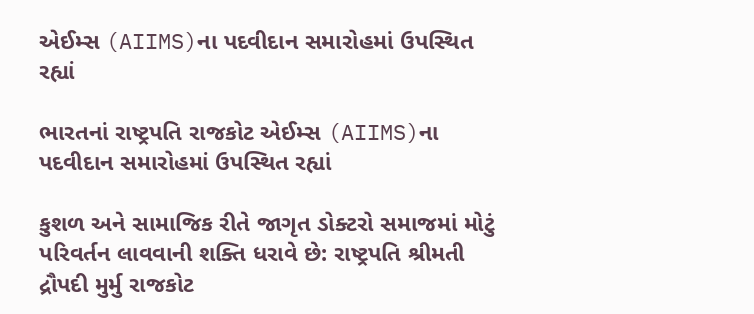એઈમ્સ (AIIMS)ના પદવીદાન સમારોહમાં ઉપસ્થિત રહ્યાં

ભારતનાં રાષ્ટ્રપતિ રાજકોટ એઈમ્સ (AIIMS)ના પદવીદાન સમારોહમાં ઉપસ્થિત રહ્યાં

કુશળ અને સામાજિક રીતે જાગૃત ડોક્ટરો સમાજમાં મોટું પરિવર્તન લાવવાની શક્તિ ધરાવે છે: રાષ્ટ્રપતિ શ્રીમતી દ્રૌપદી મુર્મુ રાજકોટ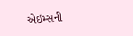એઇમ્સની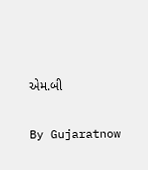એમ.બી

By Gujaratnow